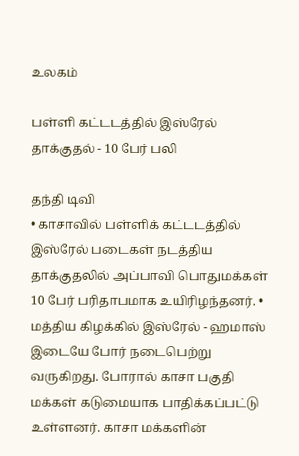உலகம்

பள்ளி கட்டடத்தில் இஸ்ரேல் தாக்குதல் - 10 பேர் பலி

தந்தி டிவி
• காசாவில் பள்ளிக் கட்டடத்தில் இஸ்ரேல் படைகள் நடத்திய தாக்குதலில் அப்பாவி பொதுமக்கள் 10 பேர் பரிதாபமாக உயிரிழந்தனர். • மத்திய கிழக்கில் இஸ்ரேல் - ஹமாஸ் இடையே போர் நடைபெற்று வருகிறது. போரால் காசா பகுதி மக்கள் கடுமையாக பாதிக்கப்பட்டு உள்ளனர். காசா மக்களின்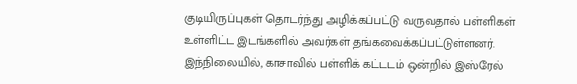குடியிருப்புகள் தொடர்ந்து அழிக்கப்பட்டு வருவதால் பள்ளிகள் உள்ளிட்ட இடங்களில் அவர்கள் தங்கவைக்கப்பட்டுள்ளனர். இந்நிலையில், காசாவில் பள்ளிக் கட்டடம் ஒன்றில் இஸ்ரேல்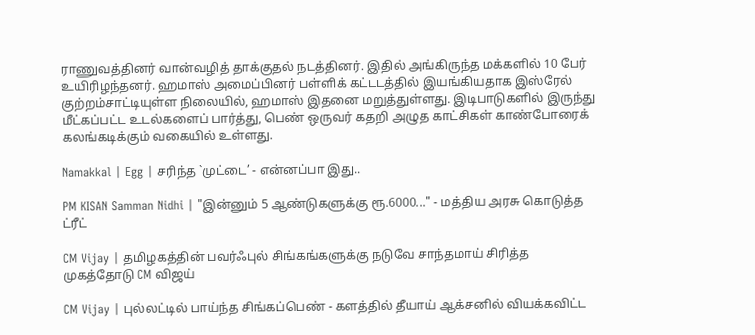ராணுவத்தினர் வான்வழித் தாக்குதல் நடத்தினர். இதில் அங்கிருந்த மக்களில் 10 பேர் உயிரிழந்தனர். ஹமாஸ் அமைப்பினர் பள்ளிக் கட்டடத்தில் இயங்கியதாக இஸ்ரேல் குற்றம்சாட்டியுள்ள நிலையில், ஹமாஸ் இதனை மறுத்துள்ளது. இடிபாடுகளில் இருந்து மீட்கப்பட்ட உடல்களைப் பார்த்து, பெண் ஒருவர் கதறி அழுத காட்சிகள் காண்போரைக் கலங்கடிக்கும் வகையில் உள்ளது.

Namakkal | Egg | சரிந்த `முட்டை’ - என்னப்பா இது..

PM KISAN Samman Nidhi | "இன்னும் 5 ஆண்டுகளுக்கு ரூ.6000..." - மத்திய அரசு கொடுத்த ட்ரீட்

CM Vijay | தமிழகத்தின் பவர்ஃபுல் சிங்கங்களுக்கு நடுவே சாந்தமாய் சிரித்த முகத்தோடு CM விஜய்

CM Vijay | புல்லட்டில் பாய்ந்த சிங்கப்பெண் - களத்தில் தீயாய் ஆக்சனில் வியக்கவிட்ட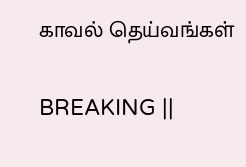காவல் தெய்வங்கள்

BREAKING ||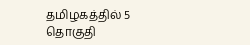தமிழகத்தில் 5 தொகுதி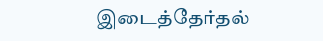இடைத்தேர்தல்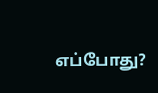எப்போது?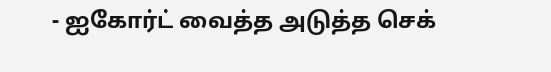- ஐகோர்ட் வைத்த அடுத்த செக்